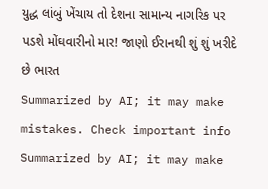યુદ્ધ લાંબું ખેંચાય તો દેશના સામાન્ય નાગરિક પર પડશે મોંઘવારીનો માર! જાણો ઈરાનથી શું શું ખરીદે છે ભારત
Summarized by AI; it may make mistakes. Check important info
Summarized by AI; it may make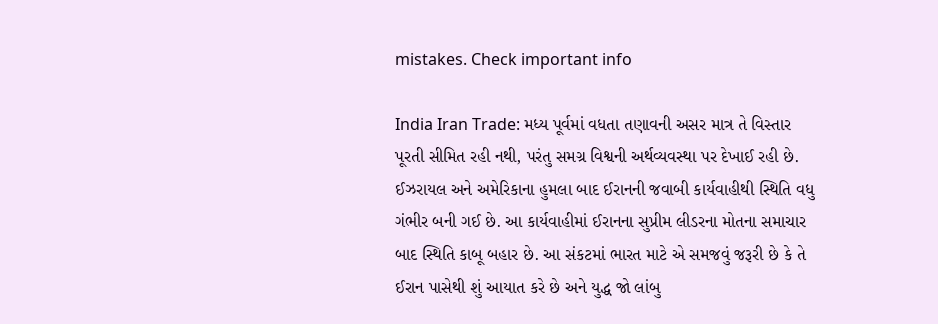mistakes. Check important info

India Iran Trade: મધ્ય પૂર્વમાં વધતા તણાવની અસર માત્ર તે વિસ્તાર પૂરતી સીમિત રહી નથી, પરંતુ સમગ્ર વિશ્વની અર્થવ્યવસ્થા પર દેખાઈ રહી છે. ઈઝરાયલ અને અમેરિકાના હુમલા બાદ ઈરાનની જવાબી કાર્યવાહીથી સ્થિતિ વધુ ગંભીર બની ગઈ છે. આ કાર્યવાહીમાં ઈરાનના સુપ્રીમ લીડરના મોતના સમાચાર બાદ સ્થિતિ કાબૂ બહાર છે. આ સંકટમાં ભારત માટે એ સમજવું જરૂરી છે કે તે ઈરાન પાસેથી શું આયાત કરે છે અને યુદ્ધ જો લાંબુ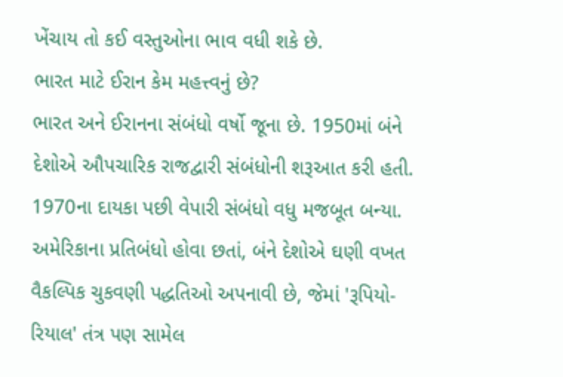ખેંચાય તો કઈ વસ્તુઓના ભાવ વધી શકે છે.
ભારત માટે ઈરાન કેમ મહત્ત્વનું છે?
ભારત અને ઈરાનના સંબંધો વર્ષો જૂના છે. 1950માં બંને દેશોએ ઔપચારિક રાજદ્વારી સંબંધોની શરૂઆત કરી હતી. 1970ના દાયકા પછી વેપારી સંબંધો વધુ મજબૂત બન્યા. અમેરિકાના પ્રતિબંધો હોવા છતાં, બંને દેશોએ ઘણી વખત વૈકલ્પિક ચુકવણી પદ્ધતિઓ અપનાવી છે, જેમાં 'રૂપિયો-રિયાલ' તંત્ર પણ સામેલ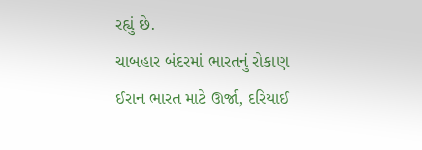રહ્યું છે.
ચાબહાર બંદરમાં ભારતનું રોકાણ
ઈરાન ભારત માટે ઊર્જા, દરિયાઈ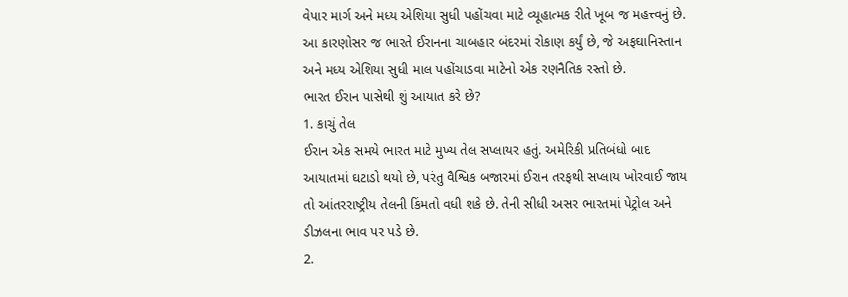વેપાર માર્ગ અને મધ્ય એશિયા સુધી પહોંચવા માટે વ્યૂહાત્મક રીતે ખૂબ જ મહત્ત્વનું છે. આ કારણોસર જ ભારતે ઈરાનના ચાબહાર બંદરમાં રોકાણ કર્યું છે, જે અફઘાનિસ્તાન અને મધ્ય એશિયા સુધી માલ પહોંચાડવા માટેનો એક રણનૈતિક રસ્તો છે.
ભારત ઈરાન પાસેથી શું આયાત કરે છે?
1. કાચું તેલ
ઈરાન એક સમયે ભારત માટે મુખ્ય તેલ સપ્લાયર હતું. અમેરિકી પ્રતિબંધો બાદ આયાતમાં ઘટાડો થયો છે, પરંતુ વૈશ્વિક બજારમાં ઈરાન તરફથી સપ્લાય ખોરવાઈ જાય તો આંતરરાષ્ટ્રીય તેલની કિંમતો વધી શકે છે. તેની સીધી અસર ભારતમાં પેટ્રોલ અને ડીઝલના ભાવ પર પડે છે.
2.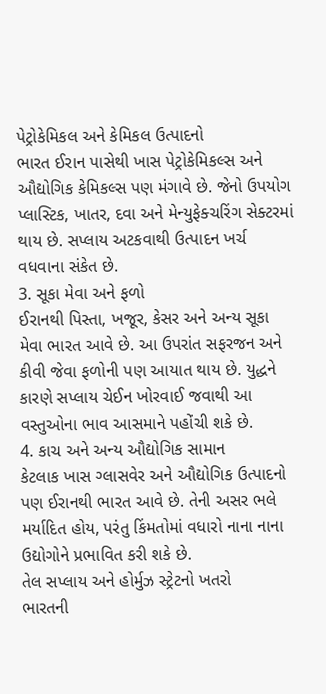પેટ્રોકેમિકલ અને કેમિકલ ઉત્પાદનો
ભારત ઈરાન પાસેથી ખાસ પેટ્રોકેમિકલ્સ અને ઔદ્યોગિક કેમિકલ્સ પણ મંગાવે છે. જેનો ઉપયોગ પ્લાસ્ટિક, ખાતર, દવા અને મેન્યુફેક્ચરિંગ સેક્ટરમાં થાય છે. સપ્લાય અટકવાથી ઉત્પાદન ખર્ચ વધવાના સંકેત છે.
3. સૂકા મેવા અને ફળો
ઈરાનથી પિસ્તા, ખજૂર, કેસર અને અન્ય સૂકા મેવા ભારત આવે છે. આ ઉપરાંત સફરજન અને કીવી જેવા ફળોની પણ આયાત થાય છે. યુદ્ધને કારણે સપ્લાય ચેઈન ખોરવાઈ જવાથી આ વસ્તુઓના ભાવ આસમાને પહોંચી શકે છે.
4. કાચ અને અન્ય ઔદ્યોગિક સામાન
કેટલાક ખાસ ગ્લાસવેર અને ઔદ્યોગિક ઉત્પાદનો પણ ઈરાનથી ભારત આવે છે. તેની અસર ભલે મર્યાદિત હોય, પરંતુ કિંમતોમાં વધારો નાના નાના ઉદ્યોગોને પ્રભાવિત કરી શકે છે.
તેલ સપ્લાય અને હોર્મુઝ સ્ટ્રેટનો ખતરો
ભારતની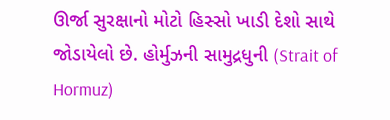ઊર્જા સુરક્ષાનો મોટો હિસ્સો ખાડી દેશો સાથે જોડાયેલો છે. હોર્મુઝની સામુદ્રધુની (Strait of Hormuz)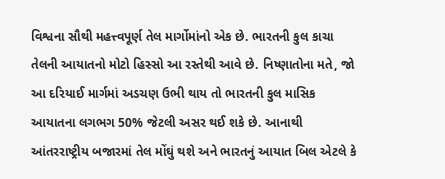વિશ્વના સૌથી મહત્ત્વપૂર્ણ તેલ માર્ગોમાંનો એક છે. ભારતની કુલ કાચા તેલની આયાતનો મોટો હિસ્સો આ રસ્તેથી આવે છે. નિષ્ણાતોના મતે, જો આ દરિયાઈ માર્ગમાં અડચણ ઉભી થાય તો ભારતની કુલ માસિક આયાતના લગભગ 50% જેટલી અસર થઈ શકે છે. આનાથી આંતરરાષ્ટ્રીય બજારમાં તેલ મોંઘું થશે અને ભારતનું આયાત બિલ એટલે કે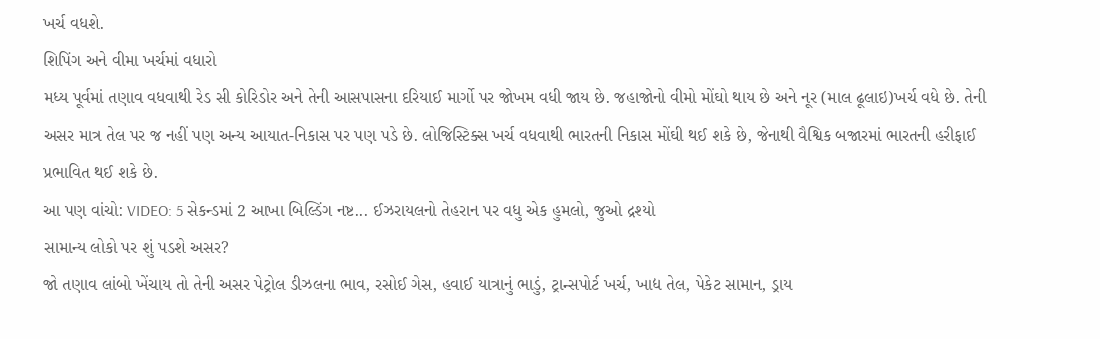ખર્ચ વધશે.
શિપિંગ અને વીમા ખર્ચમાં વધારો
મધ્ય પૂર્વમાં તણાવ વધવાથી રેડ સી કોરિડોર અને તેની આસપાસના દરિયાઈ માર્ગો પર જોખમ વધી જાય છે. જહાજોનો વીમો મોંઘો થાય છે અને નૂર (માલ ઢૂલાઇ)ખર્ચ વધે છે. તેની અસર માત્ર તેલ પર જ નહીં પણ અન્ય આયાત-નિકાસ પર પણ પડે છે. લોજિસ્ટિક્સ ખર્ચ વધવાથી ભારતની નિકાસ મોંઘી થઈ શકે છે, જેનાથી વૈશ્વિક બજારમાં ભારતની હરીફાઈ પ્રભાવિત થઈ શકે છે.
આ પણ વાંચો: VIDEO: 5 સેકન્ડમાં 2 આખા બિલ્ડિંગ નષ્ટ... ઈઝરાયલનો તેહરાન પર વધુ એક હુમલો, જુઓ દ્રશ્યો
સામાન્ય લોકો પર શું પડશે અસર?
જો તણાવ લાંબો ખેંચાય તો તેની અસર પેટ્રોલ ડીઝલના ભાવ, રસોઈ ગેસ, હવાઈ યાત્રાનું ભાડું, ટ્રાન્સપોર્ટ ખર્ચ, ખાદ્ય તેલ, પેકેટ સામાન, ડ્રાય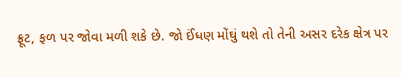ફ્રૂટ, ફળ પર જોવા મળી શકે છે. જો ઈંધણ મોંઘું થશે તો તેની અસર દરેક ક્ષેત્ર પર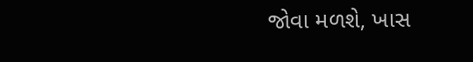જોવા મળશે, ખાસ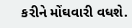કરીને મોંઘવારી વધશે.